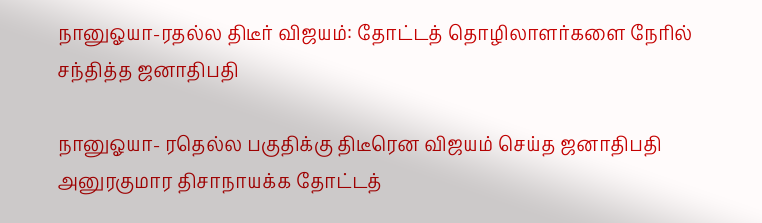நானுஓயா-ரதல்ல திடீர் விஜயம்: தோட்டத் தொழிலாளர்களை நேரில் சந்தித்த ஜனாதிபதி

நானுஓயா- ரதெல்ல பகுதிக்கு திடீரென விஜயம் செய்த ஜனாதிபதி அனுரகுமார திசாநாயக்க தோட்டத்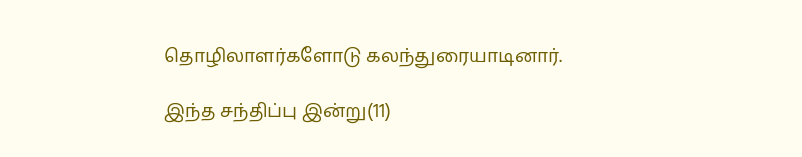தொழிலாளர்களோடு கலந்துரையாடினார்.

இந்த சந்திப்பு இன்று(11)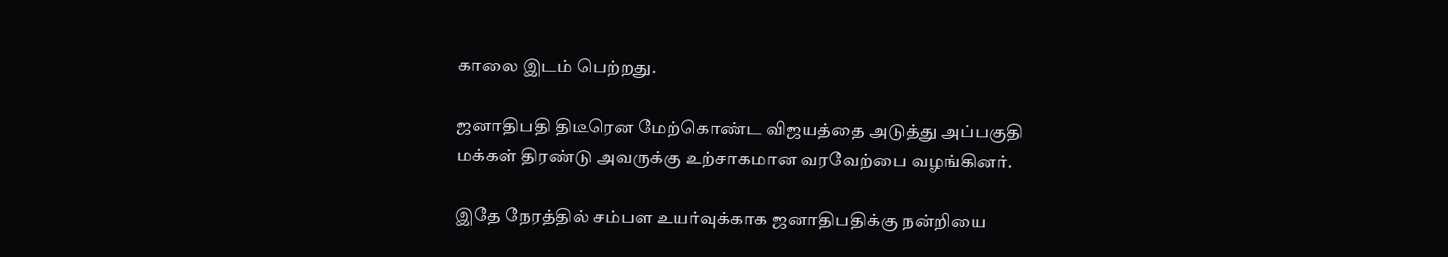காலை இடம் பெற்றது.

ஜனாதிபதி திடீரென மேற்கொண்ட விஜயத்தை அடுத்து அப்பகுதி மக்கள் திரண்டு அவருக்கு உற்சாகமான வரவேற்பை வழங்கினர்.

இதே நேரத்தில் சம்பள உயர்வுக்காக ஜனாதிபதிக்கு நன்றியை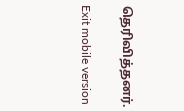தெரிவித்தனர்.

Exit mobile version